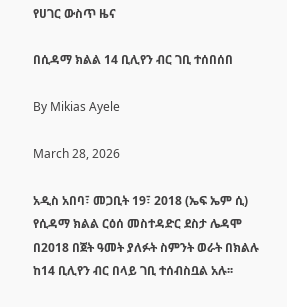የሀገር ውስጥ ዜና

በሲዳማ ክልል 14 ቢሊየን ብር ገቢ ተሰበሰበ

By Mikias Ayele

March 28, 2026

አዲስ አበባ፣ መጋቢት 19፣ 2018 (ኤፍ ኤም ሲ) የሲዳማ ክልል ርዕሰ መስተዳድር ደስታ ሌዳሞ በ2018 በጀት ዓመት ያለፉት ስምንት ወራት በክልሉ ከ14 ቢሊየን ብር በላይ ገቢ ተሰብስቧል አሉ፡፡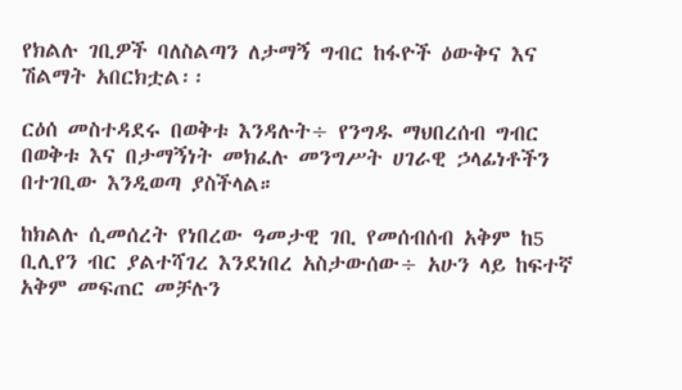የክልሉ ገቢዎች ባለስልጣን ለታማኝ ግብር ከፋዮች ዕውቅና እና ሽልማት አበርክቷል፡፡

ርዕሰ መስተዳደሩ በወቅቱ እንዳሉት÷ የንግዱ ማህበረሰብ ግብር በወቅቱ እና በታማኝነት መክፈሉ መንግሥት ሀገራዊ ኃላፊነቶችን በተገቢው እንዲወጣ ያስችላል።

ከክልሉ ሲመሰረት የነበረው ዓመታዊ ገቢ የመሰብሰብ አቅም ከ5 ቢሊየን ብር ያልተሻገረ እንደነበረ አስታውሰው÷ አሁን ላይ ከፍተኛ አቅም መፍጠር መቻሉን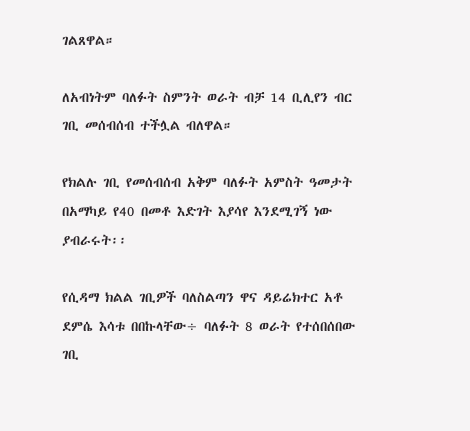ገልጸዋል።

ለአብነትም ባለፉት ስምንት ወራት ብቻ 14 ቢሊየን ብር  ገቢ መሰብሰብ ተችሏል ብለዋል።

የክልሉ ገቢ የመሰብሰብ አቅም ባለፉት አምስት ዓመታት በአማካይ የ40 በመቶ እድገት እያሳየ እንደሚገኝ ነው ያብራሩት፡፡

የሲዳማ ክልል ገቢዎች ባለስልጣን ዋና ዳይሬክተር አቶ ደምሴ እሳቱ በበኩላቸው÷ ባለፉት 8 ወራት የተሰበሰበው ገቢ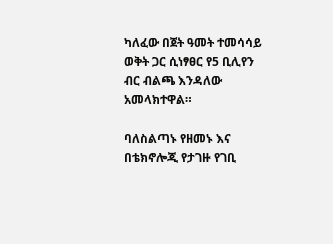ካለፈው በጀት ዓመት ተመሳሳይ ወቅት ጋር ሲነፃፀር የ5 ቢሊየን ብር ብልጫ እንዳለው አመላክተዋል።

ባለስልጣኑ የዘመኑ እና በቴክኖሎጂ የታገዙ የገቢ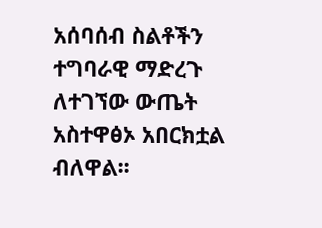አሰባሰብ ስልቶችን ተግባራዊ ማድረጉ ለተገኘው ውጤት  አስተዋፅኦ አበርክቷል ብለዋል፡፡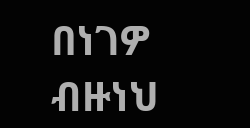በነገዎ ብዙነህ